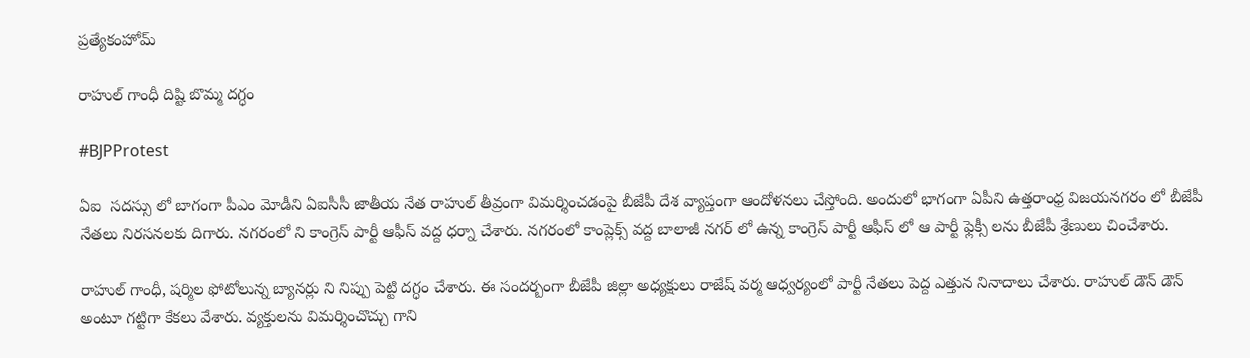ప్రత్యేకంహోమ్

రాహుల్ గాంధీ దిష్టి బొమ్మ దగ్ధం

#BJPProtest

ఏఐ  సదస్సు లో బాగంగా పీఎం మోడీని ఏఐసీసీ జాతీయ నేత రాహుల్ తీవ్రంగా విమర్శించడంపై బీజేపీ దేశ వ్యాప్తంగా ఆందోళనలు చేస్తోంది. అందులో భాగంగా ఏపీని ఉత్తరాంధ్ర విజయనగరం లో బీజేపీ నేతలు నిరసనలకు దిగారు. నగరంలో ని కాంగ్రెస్ పార్టీ ఆఫీస్ వద్ద ధర్నా చేశారు. నగరంలో కాంప్లెక్స్ వద్ద బాలాజీ నగర్ లో ఉన్న కాంగ్రెస్ పార్టీ ఆఫీస్ లో ఆ పార్టీ ఫ్లెక్సీ లను బీజేపీ శ్రేణులు చించేశారు.

రాహుల్ గాంధీ, షర్మిల ఫోటోలున్న బ్యానర్లు ని నిప్పు పెట్టి దగ్ధం చేశారు. ఈ సందర్బంగా బీజేపీ జిల్లా అధ్యక్షులు రాజేష్ వర్మ ఆధ్వర్యంలో పార్టీ నేతలు పెద్ద ఎత్తున నినాదాలు చేశారు. రాహుల్ డౌన్ డౌన్ అంటూ గట్టిగా కేకలు వేశారు. వ్యక్తులను విమర్శించొచ్చు గాని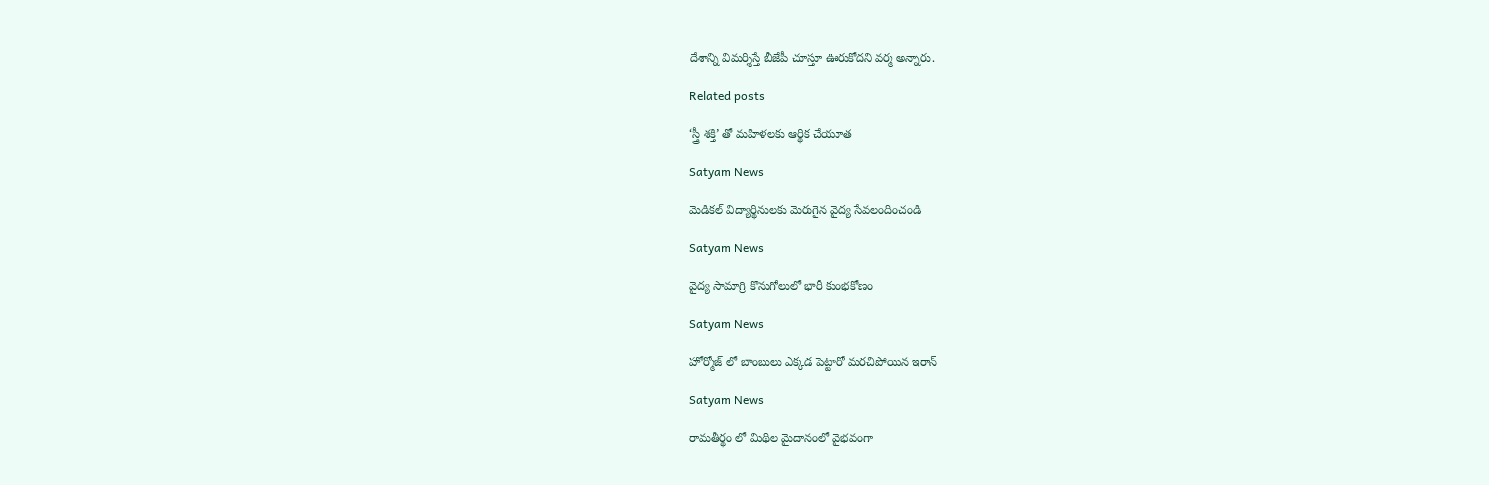దేశాన్ని విమర్శిస్తే బీజేపీ చూస్తూ ఊరుకోదని వర్మ అన్నారు.

Related posts

‘స్త్రీ శక్తి’ తో మహిళలకు ఆర్థిక చేయూత

Satyam News

మెడికల్ విద్యార్థినులకు మెరుగైన వైద్య సేవలందించండి

Satyam News

వైద్య సామాగ్రి కొనుగోలులో భారీ కుంభకోణం

Satyam News

హోర్మోజ్ లో బాంబులు ఎక్కడ పెట్టారో మరచిపోయిన ఇరాన్

Satyam News

రామతీర్థం లో మిథిల మైదానంలో వైభవంగా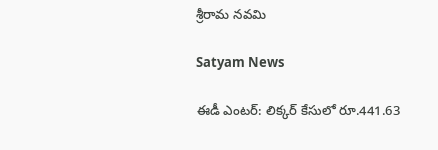శ్రీరామ నవమి

Satyam News

ఈడీ ఎంటర్: లిక్కర్ కేసులో రూ.441.63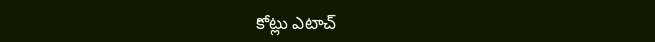కోట్లు ఎటాచ్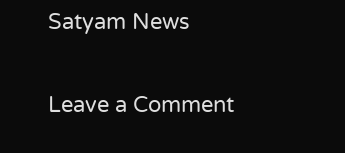Satyam News

Leave a Comment